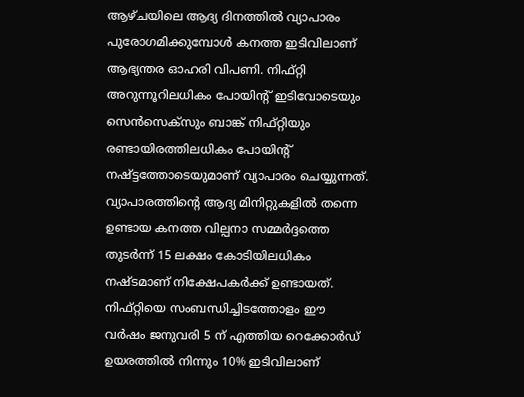ആഴ്ചയിലെ ആദ്യ ദിനത്തിൽ വ്യാപാരം പുരോഗമിക്കുമ്പോൾ കനത്ത ഇടിവിലാണ് ആഭ്യന്തര ഓഹരി വിപണി. നിഫ്റ്റി അറുന്നൂറിലധികം പോയിന്റ് ഇടിവോടെയും സെൻസെക്സും ബാങ്ക് നിഫ്റ്റിയും രണ്ടായിരത്തിലധികം പോയിന്റ് നഷ്ട്ടത്തോടെയുമാണ് വ്യാപാരം ചെയ്യുന്നത്. വ്യാപാരത്തിന്റെ ആദ്യ മിനിറ്റുകളിൽ തന്നെ ഉണ്ടായ കനത്ത വില്പനാ സമ്മർദ്ദത്തെ തുടർന്ന് 15 ലക്ഷം കോടിയിലധികം നഷ്ടമാണ് നിക്ഷേപകർക്ക് ഉണ്ടായത്.
നിഫ്റ്റിയെ സംബന്ധിച്ചിടത്തോളം ഈ വർഷം ജനുവരി 5 ന് എത്തിയ റെക്കോർഡ് ഉയരത്തിൽ നിന്നും 10% ഇടിവിലാണ്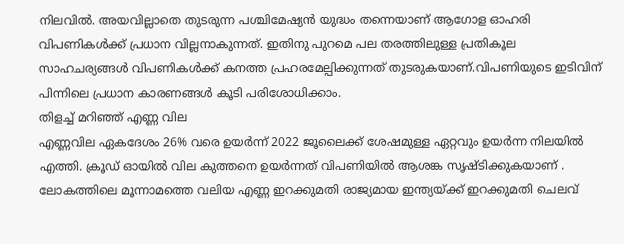നിലവിൽ. അയവില്ലാതെ തുടരുന്ന പശ്ചിമേഷ്യൻ യുദ്ധം തന്നെയാണ് ആഗോള ഓഹരി വിപണികൾക്ക് പ്രധാന വില്ലനാകുന്നത്. ഇതിനു പുറമെ പല തരത്തിലുള്ള പ്രതികൂല സാഹചര്യങ്ങൾ വിപണികൾക്ക് കനത്ത പ്രഹരമേല്പിക്കുന്നത് തുടരുകയാണ്.വിപണിയുടെ ഇടിവിന് പിന്നിലെ പ്രധാന കാരണങ്ങൾ കൂടി പരിശോധിക്കാം.
തിളച്ച് മറിഞ്ഞ് എണ്ണ വില
എണ്ണവില ഏകദേശം 26% വരെ ഉയർന്ന് 2022 ജൂലൈക്ക് ശേഷമുള്ള ഏറ്റവും ഉയർന്ന നിലയിൽ എത്തി. ക്രൂഡ് ഓയിൽ വില കുത്തനെ ഉയർന്നത് വിപണിയിൽ ആശങ്ക സൃഷ്ടിക്കുകയാണ് . ലോകത്തിലെ മൂന്നാമത്തെ വലിയ എണ്ണ ഇറക്കുമതി രാജ്യമായ ഇന്ത്യയ്ക്ക് ഇറക്കുമതി ചെലവ്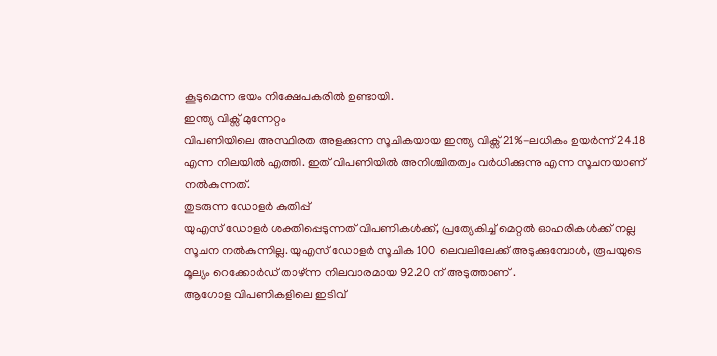കൂടുമെന്ന ഭയം നിക്ഷേപകരിൽ ഉണ്ടായി.
ഇന്ത്യ വിക്സ് മുന്നേറ്റം
വിപണിയിലെ അസ്ഥിരത അളക്കുന്ന സൂചികയായ ഇന്ത്യ വിക്സ് 21%-ലധികം ഉയർന്ന് 24.18 എന്ന നിലയിൽ എത്തി. ഇത് വിപണിയിൽ അനിശ്ചിതത്വം വർധിക്കുന്നു എന്ന സൂചനയാണ് നൽകുന്നത്.
തുടരുന്ന ഡോളർ കുതിപ്പ്
യുഎസ് ഡോളർ ശക്തിപ്പെടുന്നത് വിപണികൾക്ക്, പ്രത്യേകിച്ച് മെറ്റൽ ഓഹരികൾക്ക് നല്ല സൂചന നൽകുന്നില്ല. യുഎസ് ഡോളർ സൂചിക 100 ലെവലിലേക്ക് അടുക്കുമ്പോൾ, രൂപയുടെ മൂല്യം റെക്കോർഡ് താഴ്ന്ന നിലവാരമായ 92.20 ന് അടുത്താണ് .
ആഗോള വിപണികളിലെ ഇടിവ്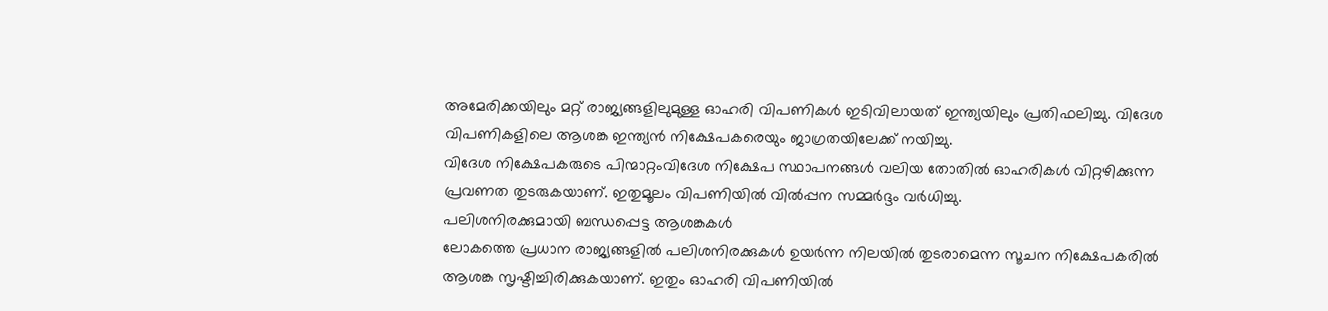അമേരിക്കയിലും മറ്റ് രാജ്യങ്ങളിലുമുള്ള ഓഹരി വിപണികൾ ഇടിവിലായത് ഇന്ത്യയിലും പ്രതിഫലിച്ചു. വിദേശ വിപണികളിലെ ആശങ്ക ഇന്ത്യൻ നിക്ഷേപകരെയും ജാഗ്രതയിലേക്ക് നയിച്ചു.
വിദേശ നിക്ഷേപകരുടെ പിന്മാറ്റംവിദേശ നിക്ഷേപ സ്ഥാപനങ്ങൾ വലിയ തോതിൽ ഓഹരികൾ വിറ്റഴിക്കുന്ന പ്രവണത തുടരുകയാണ്. ഇതുമൂലം വിപണിയിൽ വിൽപ്പന സമ്മർദ്ദം വർധിച്ചു.
പലിശനിരക്കുമായി ബന്ധപ്പെട്ട ആശങ്കകൾ
ലോകത്തെ പ്രധാന രാജ്യങ്ങളിൽ പലിശനിരക്കുകൾ ഉയർന്ന നിലയിൽ തുടരാമെന്ന സൂചന നിക്ഷേപകരിൽ ആശങ്ക സൃഷ്ടിച്ചിരിക്കുകയാണ്. ഇതും ഓഹരി വിപണിയിൽ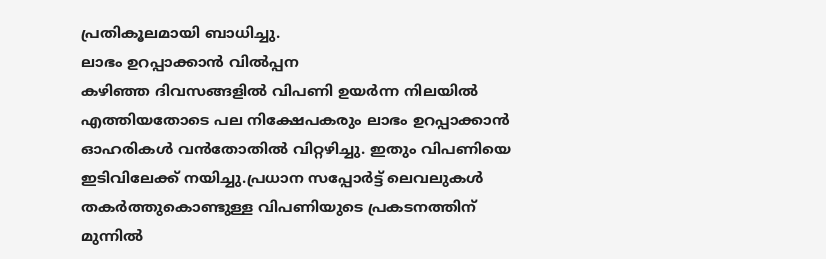പ്രതികൂലമായി ബാധിച്ചു.
ലാഭം ഉറപ്പാക്കാൻ വിൽപ്പന
കഴിഞ്ഞ ദിവസങ്ങളിൽ വിപണി ഉയർന്ന നിലയിൽ എത്തിയതോടെ പല നിക്ഷേപകരും ലാഭം ഉറപ്പാക്കാൻ ഓഹരികൾ വൻതോതിൽ വിറ്റഴിച്ചു. ഇതും വിപണിയെ ഇടിവിലേക്ക് നയിച്ചു.പ്രധാന സപ്പോർട്ട് ലെവലുകൾ തകർത്തുകൊണ്ടുള്ള വിപണിയുടെ പ്രകടനത്തിന് മുന്നിൽ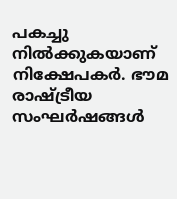പകച്ചു നിൽക്കുകയാണ് നിക്ഷേപകർ. ഭൗമ രാഷ്ട്രീയ സംഘർഷങ്ങൾ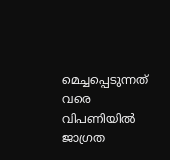മെച്ചപ്പെടുന്നത് വരെ വിപണിയിൽ ജാഗ്രത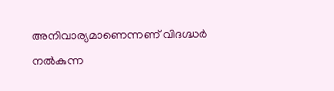അനിവാര്യമാണെന്നണ് വിദഗ്ദ്ധർ നൽകുന്ന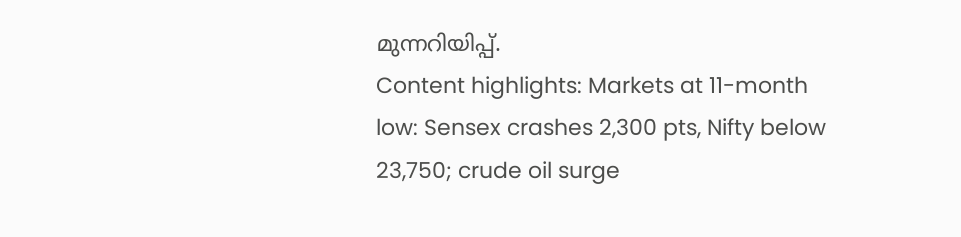മുന്നറിയിപ്പ്.
Content highlights: Markets at 11-month low: Sensex crashes 2,300 pts, Nifty below 23,750; crude oil surge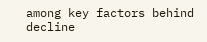among key factors behind decline